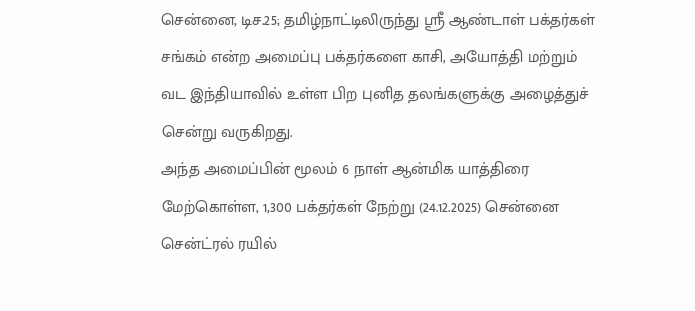சென்னை, டிச.25; தமிழ்நாட்டிலிருந்து ஸ்ரீ ஆண்டாள் பக்தர்கள் சங்கம் என்ற அமைப்பு பக்தர்களை காசி, அயோத்தி மற்றும் வட இந்தியாவில் உள்ள பிற புனித தலங்களுக்கு அழைத்துச் சென்று வருகிறது.
அந்த அமைப்பின் மூலம் 6 நாள் ஆன்மிக யாத்திரை மேற்கொள்ள, 1,300 பக்தர்கள் நேற்று (24.12.2025) சென்னை சென்ட்ரல் ரயில்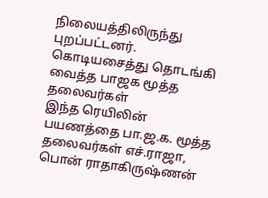நிலையத்திலிருந்து புறப்பட்டனர்.
கொடியசைத்து தொடங்கி வைத்த பாஜக மூத்த தலைவர்கள்
இந்த ரெயிலின் பயணத்தை பா.ஜ.க. மூத்த தலைவர்கள் எச்.ராஜா, பொன் ராதாகிருஷ்ணன்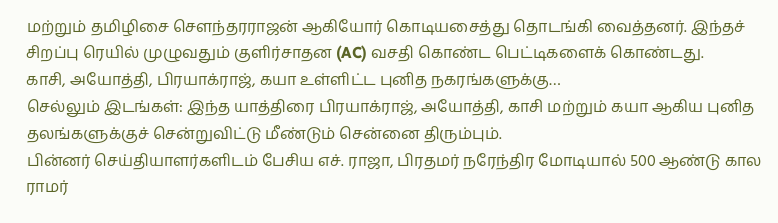மற்றும் தமிழிசை சௌந்தரராஜன் ஆகியோர் கொடியசைத்து தொடங்கி வைத்தனர். இந்தச் சிறப்பு ரெயில் முழுவதும் குளிர்சாதன (AC) வசதி கொண்ட பெட்டிகளைக் கொண்டது.
காசி, அயோத்தி, பிரயாக்ராஜ், கயா உள்ளிட்ட புனித நகரங்களுக்கு…
செல்லும் இடங்கள்: இந்த யாத்திரை பிரயாக்ராஜ், அயோத்தி, காசி மற்றும் கயா ஆகிய புனித தலங்களுக்குச் சென்றுவிட்டு மீண்டும் சென்னை திரும்பும்.
பின்னர் செய்தியாளர்களிடம் பேசிய எச். ராஜா, பிரதமர் நரேந்திர மோடியால் 500 ஆண்டு கால ராமர்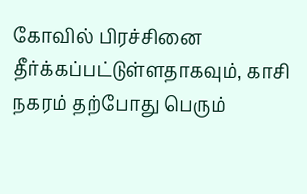கோவில் பிரச்சினை தீர்க்கப்பட்டுள்ளதாகவும், காசி நகரம் தற்போது பெரும்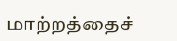மாற்றத்தைச்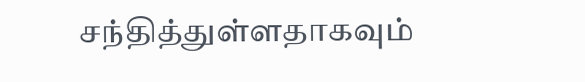சந்தித்துள்ளதாகவும்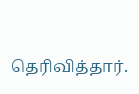தெரிவித்தார்.